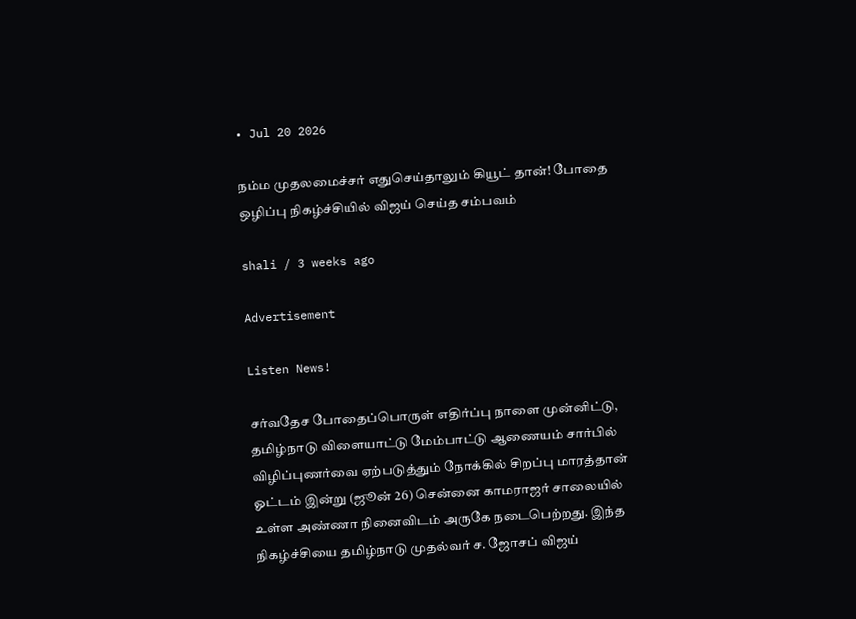• Jul 20 2026

நம்ம முதலமைச்சர் எதுசெய்தாலும் கியூட் தான்! போதை ஒழிப்பு நிகழ்ச்சியில் விஜய் செய்த சம்பவம்

shali / 3 weeks ago

Advertisement

Listen News!

சர்வதேச போதைப்பொருள் எதிர்ப்பு நாளை முன்னிட்டு, தமிழ்நாடு விளையாட்டு மேம்பாட்டு ஆணையம் சார்பில் விழிப்புணர்வை ஏற்படுத்தும் நோக்கில் சிறப்பு மாரத்தான் ஓட்டம் இன்று (ஜூன் 26) சென்னை காமராஜர் சாலையில் உள்ள அண்ணா நினைவிடம் அருகே நடைபெற்றது. இந்த நிகழ்ச்சியை தமிழ்நாடு முதல்வர் ச. ஜோசப் விஜய்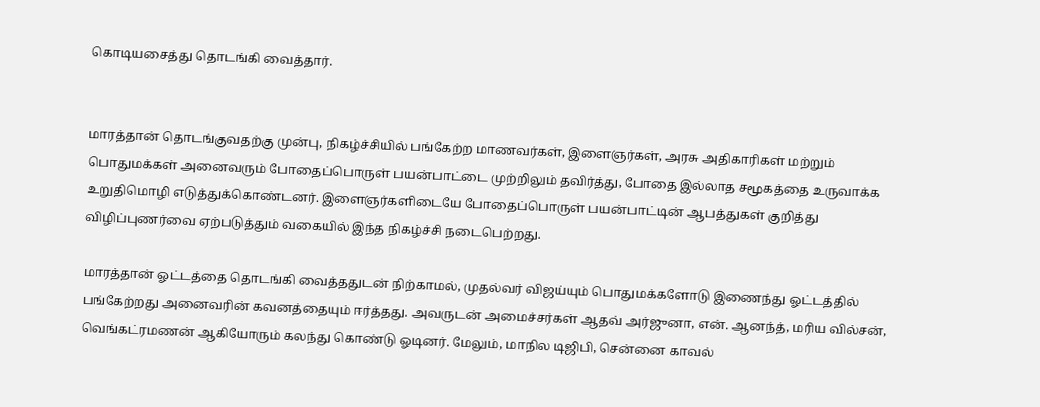கொடியசைத்து தொடங்கி வைத்தார்.


மாரத்தான் தொடங்குவதற்கு முன்பு, நிகழ்ச்சியில் பங்கேற்ற மாணவர்கள், இளைஞர்கள், அரசு அதிகாரிகள் மற்றும் பொதுமக்கள் அனைவரும் போதைப்பொருள் பயன்பாட்டை முற்றிலும் தவிர்த்து, போதை இல்லாத சமூகத்தை உருவாக்க உறுதிமொழி எடுத்துக்கொண்டனர். இளைஞர்களிடையே போதைப்பொருள் பயன்பாட்டின் ஆபத்துகள் குறித்து விழிப்புணர்வை ஏற்படுத்தும் வகையில் இந்த நிகழ்ச்சி நடைபெற்றது.

மாரத்தான் ஓட்டத்தை தொடங்கி வைத்ததுடன் நிற்காமல், முதல்வர் விஜய்யும் பொதுமக்களோடு இணைந்து ஓட்டத்தில் பங்கேற்றது அனைவரின் கவனத்தையும் ஈர்த்தது. அவருடன் அமைச்சர்கள் ஆதவ் அர்ஜுனா, என். ஆனந்த், மரிய வில்சன், வெங்கட்ரமணன் ஆகியோரும் கலந்து கொண்டு ஓடினர். மேலும், மாநில டிஜிபி, சென்னை காவல்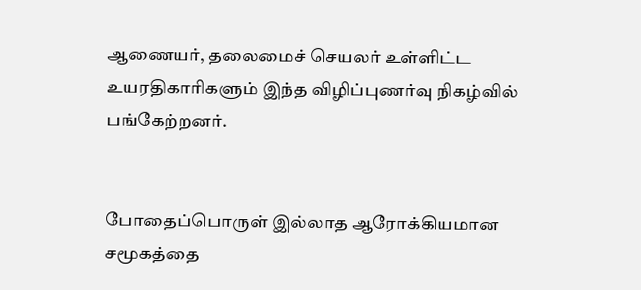ஆணையர், தலைமைச் செயலர் உள்ளிட்ட உயரதிகாரிகளும் இந்த விழிப்புணர்வு நிகழ்வில் பங்கேற்றனர்.


போதைப்பொருள் இல்லாத ஆரோக்கியமான சமூகத்தை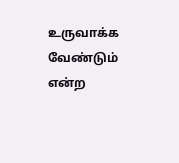உருவாக்க வேண்டும் என்ற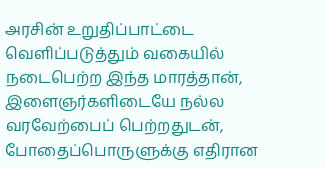அரசின் உறுதிப்பாட்டை வெளிப்படுத்தும் வகையில் நடைபெற்ற இந்த மாரத்தான், இளைஞர்களிடையே நல்ல வரவேற்பைப் பெற்றதுடன், போதைப்பொருளுக்கு எதிரான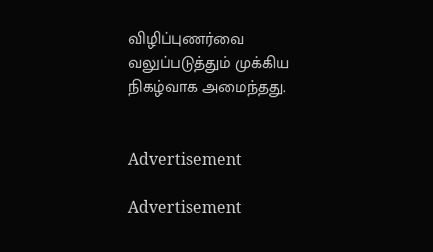விழிப்புணர்வை வலுப்படுத்தும் முக்கிய நிகழ்வாக அமைந்தது.


Advertisement

Advertisement